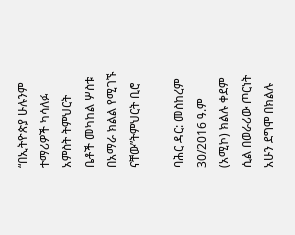“በኢትዮጵያ ሁሉንም ተማሪዎች ካሳለፉ አምስት ትምህርት ቤቶች መካከል ሦስቱ በአማራ ክልል የሚገኙ ናቸው”ትምህርት ቢሮ

ባሕር ዳር: መስከረም 30/2016 ዓ.ም (አሚኮ) ክልሉ ቀደም ሲል በወራሪው ጦርነት አሁን ደግሞ በክልሉ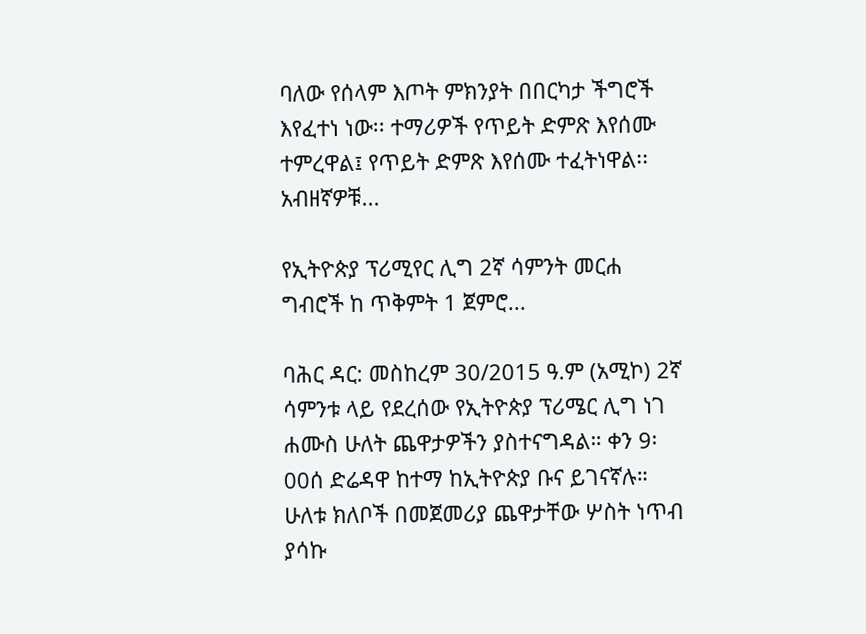ባለው የሰላም እጦት ምክንያት በበርካታ ችግሮች እየፈተነ ነው፡፡ ተማሪዎች የጥይት ድምጽ እየሰሙ ተምረዋል፤ የጥይት ድምጽ እየሰሙ ተፈትነዋል፡፡ አብዘኛዎቹ...

የኢትዮጵያ ፕሪሚየር ሊግ 2ኛ ሳምንት መርሐ ግብሮች ከ ጥቅምት 1 ጀምሮ...

ባሕር ዳር: መስከረም 30/2015 ዓ.ም (አሚኮ) 2ኛ ሳምንቱ ላይ የደረሰው የኢትዮጵያ ፕሪሜር ሊግ ነገ ሐሙስ ሁለት ጨዋታዎችን ያስተናግዳል። ቀን 9፡00ሰ ድሬዳዋ ከተማ ከኢትዮጵያ ቡና ይገናኛሉ። ሁለቱ ክለቦች በመጀመሪያ ጨዋታቸው ሦስት ነጥብ ያሳኩ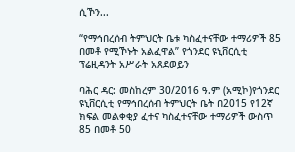ሲኾን...

“የማኅበረሰብ ትምህርት ቤቱ ካስፈተናቸው ተማሪዎች 85 በመቶ የሚኾኑት አልፈዋል” የጎንደር ዩኒቨርሲቲ ፕሬዚዳንት አሥራት አጸደወይን

ባሕር ዳር: መስከረም 30/2016 ዓ.ም (አሚኮ)የጎንደር ዩኒቨርሲቲ የማኅበረሰብ ትምህርት ቤት በ2015 የ12ኛ ክፍል መልቀቂያ ፈተና ካስፈተናቸው ተማሪዎች ውስጥ 85 በመቶ 50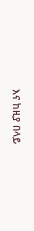እና ከዚያ በላይ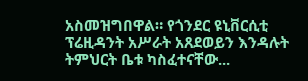አስመዝግበዋል። የጎንደር ዩኒቨርሲቲ ፕሬዚዳንት አሥራት አጸደወይን እንዳሉት ትምህርት ቤቱ ካስፈተናቸው...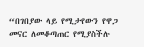“በገበያው ላይ የሚታየውን የዋጋ መናር ለመቆጣጠር የሚያስችሉ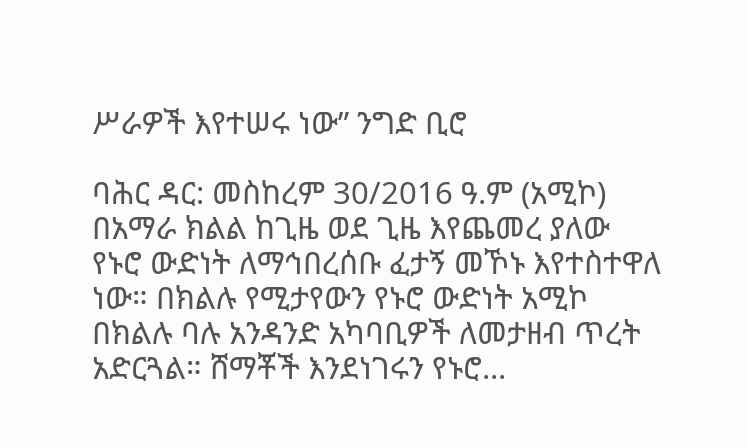ሥራዎች እየተሠሩ ነው” ንግድ ቢሮ

ባሕር ዳር: መስከረም 30/2016 ዓ.ም (አሚኮ) በአማራ ክልል ከጊዜ ወደ ጊዜ እየጨመረ ያለው የኑሮ ውድነት ለማኅበረሰቡ ፈታኝ መኾኑ እየተስተዋለ ነው። በክልሉ የሚታየውን የኑሮ ውድነት አሚኮ በክልሉ ባሉ አንዳንድ አካባቢዎች ለመታዘብ ጥረት አድርጓል። ሸማቾች እንደነገሩን የኑሮ...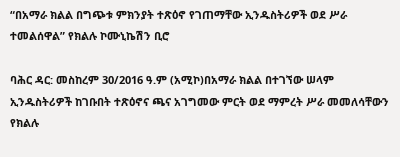“በአማራ ክልል በግጭቱ ምክንያት ተጽዕኖ የገጠማቸው ኢንዱስትሪዎች ወደ ሥራ ተመልሰዋል” የክልሉ ኮሙኒኬሽን ቢሮ

ባሕር ዳር: መስከረም 30/2016 ዓ.ም (አሚኮ)በአማራ ክልል በተገኘው ሠላም ኢንዱስትሪዎች ከገቡበት ተጽዕኖና ጫና አገግመው ምርት ወደ ማምረት ሥራ መመለሳቸውን የክልሉ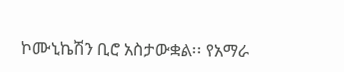ኮሙኒኬሽን ቢሮ አስታውቋል፡፡ የአማራ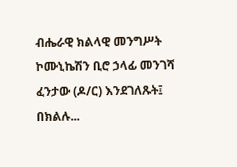ብሔራዊ ክልላዊ መንግሥት ኮሙኒኬሽን ቢሮ ኃላፊ መንገሻ ፈንታው (ዶ/ር) እንደገለጹት፤ በክልሉ...